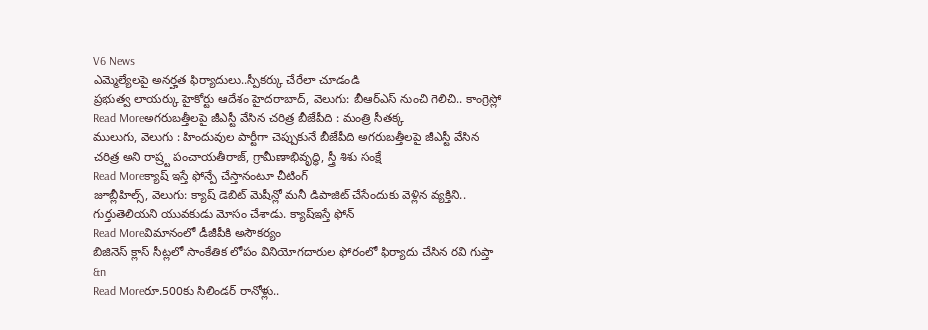V6 News
ఎమ్మెల్యేలపై అనర్హత ఫిర్యాదులు..స్పీకర్కు చేరేలా చూడండి
ప్రభుత్వ లాయర్కు హైకోర్టు ఆదేశం హైదరాబాద్, వెలుగు: బీఆర్ఎస్ నుంచి గెలిచి.. కాంగ్రెస్లో
Read Moreఅగరుబత్తీలపై జీఎస్టీ వేసిన చరిత్ర బీజేపీది : మంత్రి సీతక్క
ములుగు, వెలుగు : హిందువుల పార్టీగా చెప్పుకునే బీజేపీది అగరుబత్తీలపై జీఎస్టీ వేసిన చరిత్ర అని రాష్ర్ట పంచాయతీరాజ్, గ్రామీణాభివృద్ధి, స్త్రీ శిశు సంక్షే
Read Moreక్యాష్ ఇస్తే ఫోన్పే చేస్తానంటూ చీటింగ్
జూబ్లీహిల్స్, వెలుగు: క్యాష్ డెబిట్ మెషీన్లో మనీ డిపాజిట్ చేసేందుకు వెళ్లిన వ్యక్తిని.. గుర్తుతెలియని యువకుడు మోసం చేశాడు. క్యాష్ఇస్తే ఫోన్
Read Moreవిమానంలో డీజీపీకి అసౌకర్యం
బిజినెస్ క్లాస్ సీట్లలో సాంకేతిక లోపం వినియోగదారుల ఫోరంలో ఫిర్యాదు చేసిన రవి గుప్తా &n
Read Moreరూ.500కు సిలిండర్ రానోళ్లు..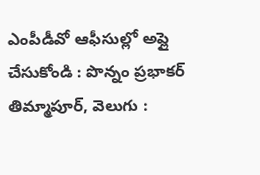ఎంపీడీవో ఆఫీసుల్లో అప్లై చేసుకోండి : పొన్నం ప్రభాకర్
తిమ్మాపూర్, వెలుగు :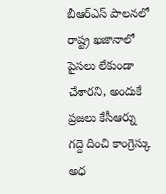బీఆర్ఎస్ పాలనలో రాష్ట్ర ఖజానాలో పైసలు లేకుండా చేశారని, అందుకే ప్రజలు కేసీఆర్ను గద్దె దించి కాంగ్రెస్కు అధ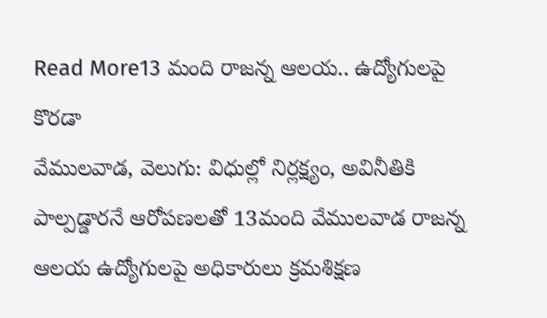Read More13 మంది రాజన్న ఆలయ.. ఉద్యోగులపై కొరడా
వేములవాడ, వెలుగు: విధుల్లో నిర్లక్ష్యం, అవినీతికి పాల్పడ్డారనే ఆరోపణలతో 13మంది వేములవాడ రాజన్న ఆలయ ఉద్యోగులపై అధికారులు క్రమశిక్షణ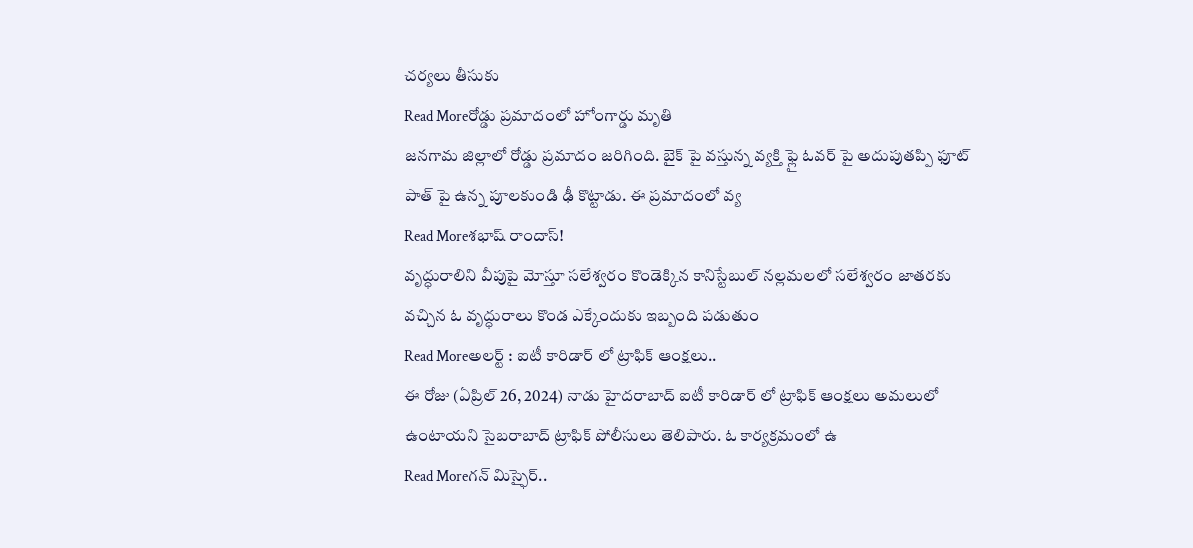చర్యలు తీసుకు
Read Moreరోడ్డు ప్రమాదంలో హోంగార్డు మృతి
జనగామ జిల్లాలో రోడ్డు ప్రమాదం జరిగింది. బైక్ పై వస్తున్న వ్యక్తి ఫ్లై ఓవర్ పై అదుపుతప్పి ఫూట్ పాత్ పై ఉన్న పూలకుండి ఢీ కొట్టాడు. ఈ ప్రమాదంలో వ్య
Read Moreశభాష్ రాందాస్!
వృద్ధురాలిని వీపుపై మోస్తూ సలేశ్వరం కొండెక్కిన కానిస్టేబుల్ నల్లమలలో సలేశ్వరం జాతరకు వచ్చిన ఓ వృద్ధురాలు కొండ ఎక్కేందుకు ఇబ్బంది పడుతుం
Read Moreఅలర్ట్ : ఐటీ కారిడార్ లో ట్రాఫిక్ ఆంక్షలు..
ఈ రోజు (ఏప్రిల్ 26, 2024) నాడు హైదరాబాద్ ఐటీ కారిడార్ లో ట్రాఫిక్ ఆంక్షలు అమలులో ఉంటాయని సైబరాబాద్ ట్రాఫిక్ పోలీసులు తెలిపారు. ఓ కార్యక్రమంలో ఉ
Read Moreగన్ మిస్ఫైర్..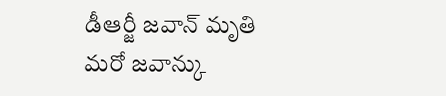డీఆర్జీ జవాన్ మృతి
మరో జవాన్కు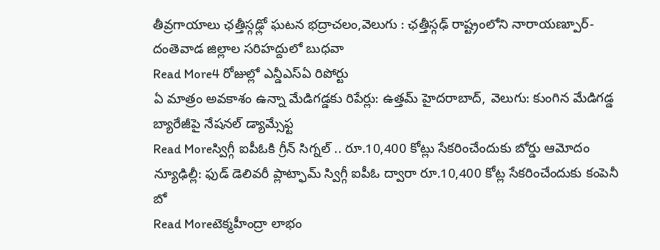తీవ్రగాయాలు ఛత్తీస్గఢ్లో ఘటన భద్రాచలం,వెలుగు : ఛత్తీస్గఢ్ రాష్ట్రంలోని నారాయణ్పూర్-దంతెవాడ జిల్లాల సరిహద్దులో బుధవా
Read More4 రోజుల్లో ఎన్డీఎస్ఏ రిపోర్టు
ఏ మాత్రం అవకాశం ఉన్నా మేడిగడ్డకు రిపేర్లు: ఉత్తమ్ హైదరాబాద్, వెలుగు: కుంగిన మేడిగడ్డ బ్యారేజీపై నేషనల్ డ్యామ్సేఫ్ట
Read Moreస్విగ్గీ ఐపీఓకి గ్రీన్ సిగ్నల్ .. రూ.10,400 కోట్లు సేకరించేందుకు బోర్డు ఆమోదం
న్యూఢిల్లీ: ఫుడ్ డెలివరీ ప్లాట్ఫామ్ స్విగ్గీ ఐపీఓ ద్వారా రూ.10,400 కోట్ల సేకరించేందుకు కంపెనీ బో
Read Moreటెక్మహీంద్రా లాభం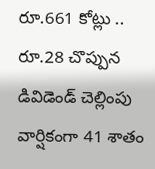రూ.661 కోట్లు .. రూ.28 చొప్పున డివిడెండ్ చెల్లింపు
వార్షికంగా 41 శాతం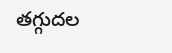తగ్గుదల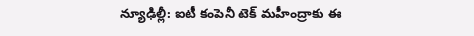న్యూఢిల్లీ: ఐటీ కంపెనీ టెక్ మహీంద్రాకు ఈ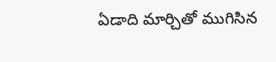ఏడాది మార్చితో ముగిసిన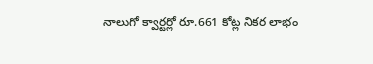నాలుగో క్వార్టర్లో రూ.661 కోట్ల నికర లాభం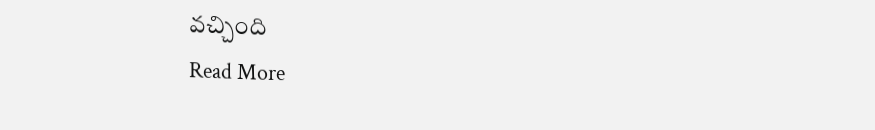వచ్చింది
Read More